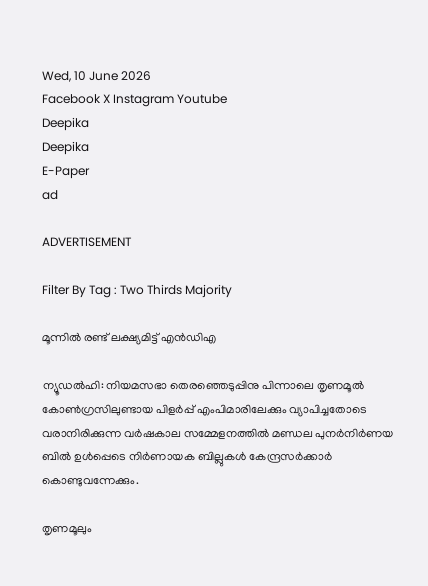Wed, 10 June 2026
Facebook X Instagram Youtube
Deepika
Deepika
E-Paper
ad

ADVERTISEMENT

Filter By Tag : Two Thirds Majority

മൂന്നിൽ രണ്ട് ലക്ഷ്യമിട്ട് എൻഡിഎ

ന്യൂഡൽഹി: നിയമസഭാ തെരഞ്ഞെടുപ്പിനു പിന്നാലെ തൃണമൂൽ കോണ്‍ഗ്രസിലുണ്ടായ പിളർപ്പ് എംപിമാരിലേക്കും വ്യാപിച്ചതോടെ വരാനിരിക്കുന്ന വർഷകാല സമ്മേളനത്തിൽ മണ്ഡല പുനർനിർണയ ബിൽ ഉൾപ്പെടെ നിർണായക ബില്ലുകൾ കേന്ദ്രസർക്കാർ കൊണ്ടുവന്നേക്കും.

തൃണമൂലും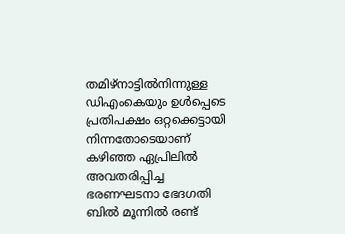തമിഴ്നാട്ടിൽനിന്നുള്ള ഡിഎംകെയും ഉൾപ്പെടെ പ്രതിപക്ഷം ഒറ്റക്കെട്ടായി നിന്നതോടെയാണ് കഴിഞ്ഞ ഏപ്രിലിൽ അവതരിപ്പിച്ച ഭരണഘടനാ ഭേദഗതി ബിൽ മൂന്നിൽ രണ്ട്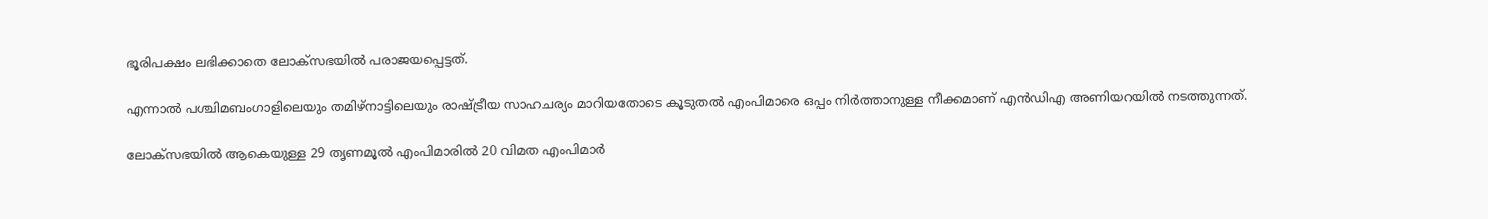ഭൂരിപക്ഷം ലഭിക്കാതെ ലോക്സഭയിൽ പരാജയപ്പെട്ടത്.

എന്നാൽ പശ്ചിമബംഗാളിലെയും തമിഴ്നാട്ടിലെയും രാഷ്‌ട്രീയ സാഹചര്യം മാറിയതോടെ കൂടുതൽ എംപിമാരെ ഒപ്പം നിർത്താനുള്ള നീക്കമാണ് എൻഡിഎ അണിയറയിൽ നടത്തുന്നത്.

ലോക്സഭയിൽ ആകെയുള്ള 29 തൃണമൂൽ എംപിമാരിൽ 20 വിമത എംപിമാർ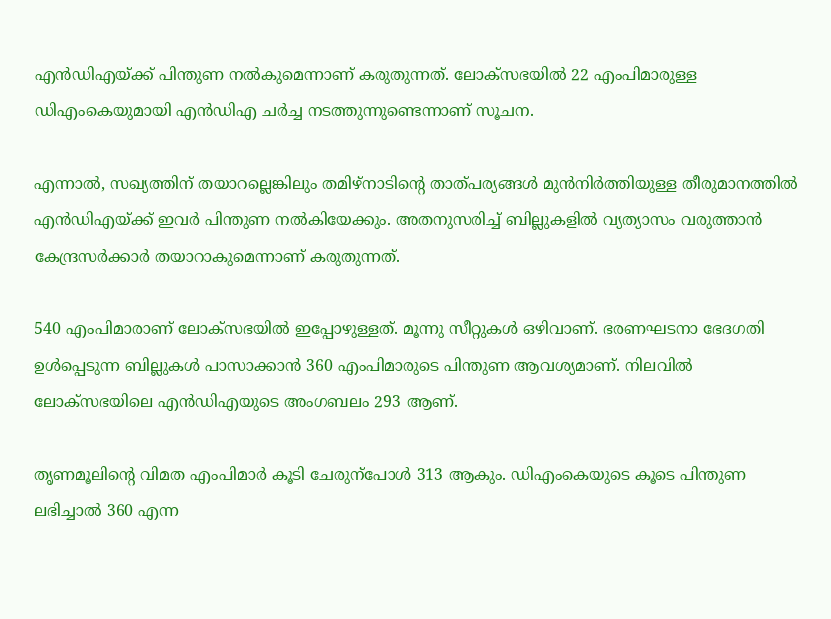എൻഡിഎയ്ക്ക് പിന്തുണ നൽകുമെന്നാണ് കരുതുന്നത്. ലോക്സഭയിൽ 22 എംപിമാരുള്ള ഡിഎംകെയുമായി എൻഡിഎ ചർച്ച നടത്തുന്നുണ്ടെന്നാണ് സൂചന.

എന്നാൽ, സഖ്യത്തിന് തയാറല്ലെങ്കിലും തമിഴ്നാടിന്‍റെ താത്പര്യങ്ങൾ മുൻനിർത്തിയുള്ള തീരുമാനത്തിൽ എൻഡിഎയ്ക്ക് ഇവർ പിന്തുണ നൽകിയേക്കും. അതനുസരിച്ച് ബില്ലുകളിൽ വ്യത്യാസം വരുത്താൻ കേന്ദ്രസർക്കാർ തയാറാകുമെന്നാണ് കരുതുന്നത്.

540 എംപിമാരാണ് ലോക്സഭയിൽ ഇപ്പോഴുള്ളത്. മൂന്നു സീറ്റുകൾ ഒഴിവാണ്. ഭരണഘടനാ ഭേദഗതി ഉൾപ്പെടുന്ന ബില്ലുകൾ പാസാക്കാൻ 360 എംപിമാരുടെ പിന്തുണ ആവശ്യമാണ്. നിലവിൽ ലോക്സഭയിലെ എൻഡിഎയുടെ അംഗബലം 293 ആണ്.

തൃണമൂലിന്‍റെ വിമത എംപിമാർ കൂടി ചേരുന്പോൾ 313 ആകും. ഡിഎംകെയുടെ കൂടെ പിന്തുണ ലഭിച്ചാൽ 360 എന്ന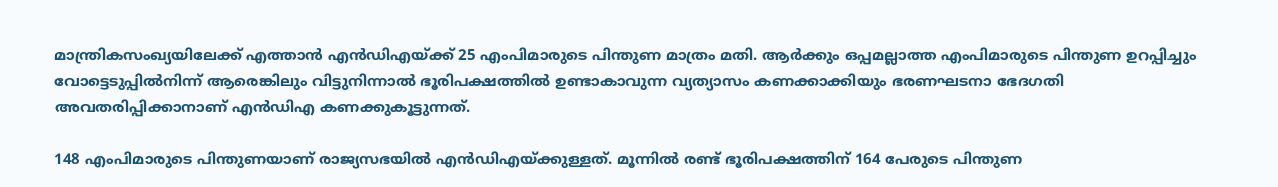മാന്ത്രികസംഖ്യയിലേക്ക് എത്താൻ എൻഡിഎയ്ക്ക് 25 എംപിമാരുടെ പിന്തുണ മാത്രം മതി. ആർക്കും ഒപ്പമല്ലാത്ത എംപിമാരുടെ പിന്തുണ ഉറപ്പിച്ചും വോട്ടെടുപ്പിൽനിന്ന് ആരെങ്കിലും വിട്ടുനിന്നാൽ ഭൂരിപക്ഷത്തിൽ ഉണ്ടാകാവുന്ന വ്യത്യാസം കണക്കാക്കിയും ഭരണഘടനാ ഭേദഗതി അവതരിപ്പിക്കാനാണ് എൻഡിഎ കണക്കുകൂട്ടുന്നത്.

148 എംപിമാരുടെ പിന്തുണയാണ് രാജ്യസഭയിൽ എൻഡിഎയ്ക്കുള്ളത്. മൂന്നിൽ രണ്ട് ഭൂരിപക്ഷത്തിന് 164 പേരുടെ പിന്തുണ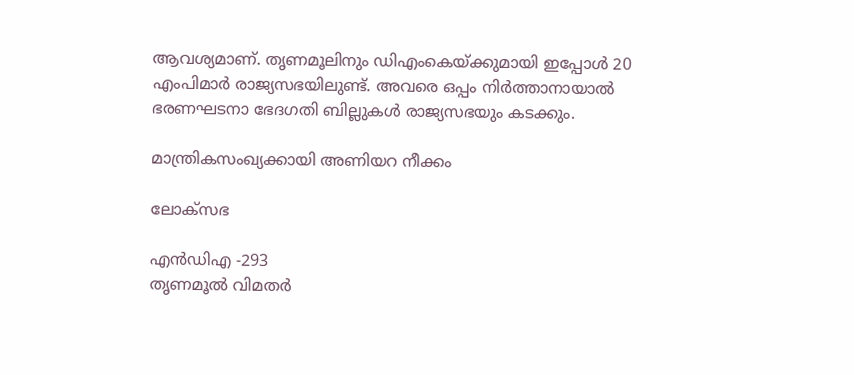ആവശ്യമാണ്. തൃണമൂലിനും ഡിഎംകെയ്ക്കുമായി ഇപ്പോൾ 20 എംപിമാർ രാജ്യസഭയിലുണ്ട്. അവരെ ഒപ്പം നിർത്താനായാൽ ഭരണഘടനാ ഭേദഗതി ബില്ലുകൾ രാജ്യസഭയും കടക്കും.

മാന്ത്രികസംഖ്യക്കായി അണിയറ നീക്കം

ലോക്സഭ

എൻഡിഎ -293
തൃണമൂൽ വിമതർ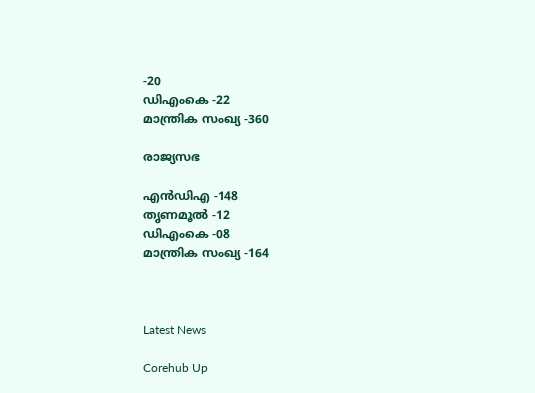-20
ഡിഎംകെ -22
മാന്ത്രിക സംഖ്യ -360

രാജ്യസഭ

എൻഡിഎ -148
തൃണമൂൽ -12
ഡിഎംകെ -08
മാന്ത്രിക സംഖ്യ -164



Latest News

Corehub Up